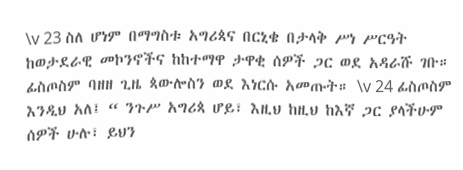\v 23 ስለ ሆነም በማግስቱ አግሪጳና በርኒቄ በታላቅ ሥነ ሥርዓት ከወታደራዊ መኮንኖችና ከከተማዋ ታዋቂ ሰዎች ጋር ወደ አዳራሹ ገቡ። ፊስጦስም ባዘዘ ጊዜ ጳውሎስን ወደ እነርሱ አመጡት። \v 24 ፊስጦስም እንዲህ አለ፤ “ ንጉሥ አግሪጳ ሆይ፣ እዚህ ከዚህ ከእኛ ጋር ያላችሁም ሰዎች ሁሉ፣ ይህን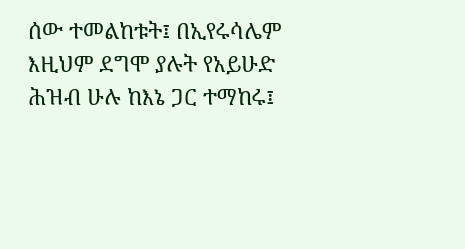ሰው ተመልከቱት፤ በኢየሩሳሌም እዚህም ደግሞ ያሉት የአይሁድ ሕዝብ ሁሉ ከእኔ ጋር ተማከሩ፤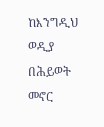ከእንግዲህ ወዲያ በሕይወት መኖር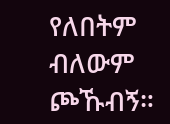የለበትም ብለውም ጮኹብኝ።